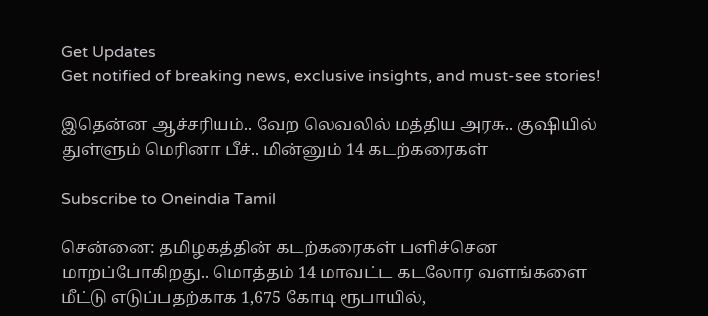Get Updates
Get notified of breaking news, exclusive insights, and must-see stories!

இதென்ன ஆச்சரியம்.. வேற லெவலில் மத்திய அரசு.. குஷியில் துள்ளும் மெரினா பீச்.. மின்னும் 14 கடற்கரைகள்

Subscribe to Oneindia Tamil

சென்னை: தமிழகத்தின் கடற்கரைகள் பளிச்சென மாறப்போகிறது.. மொத்தம் 14 மாவட்ட கடலோர வளங்களை மீட்டு எடுப்பதற்காக 1,675 கோடி ரூபாயில்,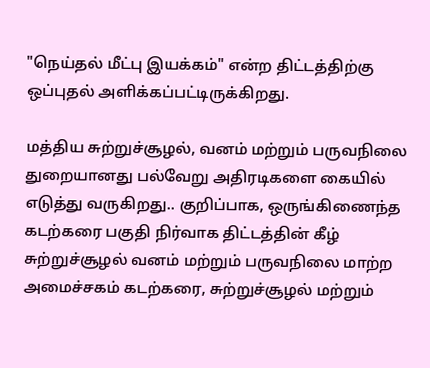"நெய்தல் மீட்பு இயக்கம்" என்ற திட்டத்திற்கு ஒப்புதல் அளிக்கப்பட்டிருக்கிறது.

மத்திய சுற்றுச்சூழல், வனம் மற்றும் பருவநிலை துறையானது பல்வேறு அதிரடிகளை கையில் எடுத்து வருகிறது.. குறிப்பாக, ஒருங்கிணைந்த கடற்கரை பகுதி நிர்வாக திட்டத்தின் கீழ் சுற்றுச்சூழல் வனம் மற்றும் பருவநிலை மாற்ற அமைச்சகம் கடற்கரை, சுற்றுச்சூழல் மற்றும்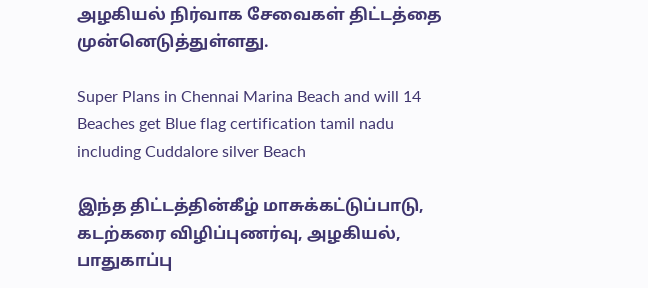அழகியல் நிர்வாக சேவைகள் திட்டத்தை முன்னெடுத்துள்ளது.

Super Plans in Chennai Marina Beach and will 14 Beaches get Blue flag certification tamil nadu including Cuddalore silver Beach

இந்த திட்டத்தின்கீழ் மாசுக்கட்டுப்பாடு, கடற்கரை விழிப்புணர்வு, அழகியல், பாதுகாப்பு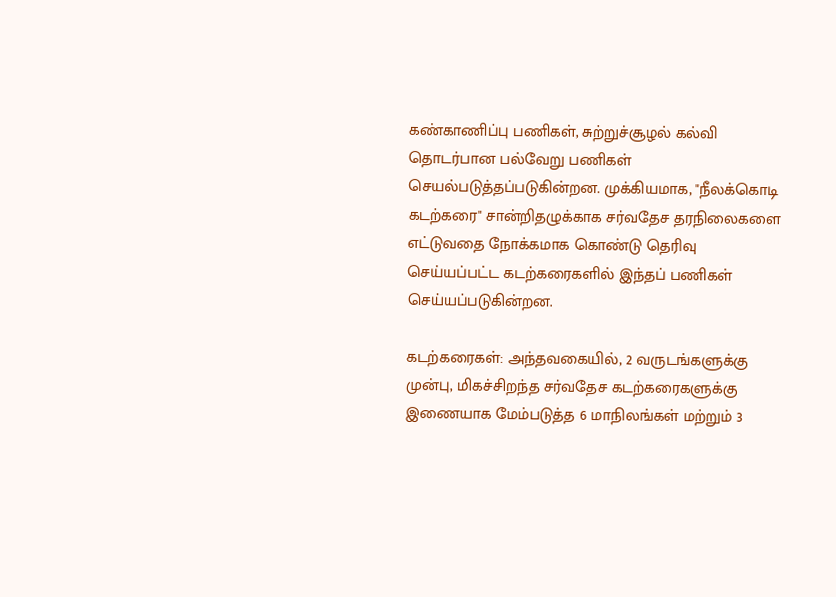கண்காணிப்பு பணிகள், சுற்றுச்சூழல் கல்வி தொடர்பான பல்வேறு பணிகள் செயல்படுத்தப்படுகின்றன. முக்கியமாக, "நீலக்கொடி கடற்கரை" சான்றிதழுக்காக சர்வதேச தரநிலைகளை எட்டுவதை நோக்கமாக கொண்டு தெரிவு செய்யப்பட்ட கடற்கரைகளில் இந்தப் பணிகள் செய்யப்படுகின்றன.

கடற்கரைகள்: அந்தவகையில், 2 வருடங்களுக்கு முன்பு, மிகச்சிறந்த சர்வதேச கடற்கரைகளுக்கு இணையாக மேம்படுத்த 6 மாநிலங்கள் மற்றும் 3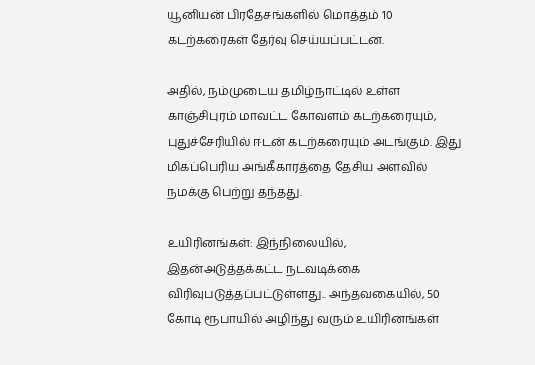யூனியன் பிரதேசங்களில் மொத்தம் 10 கடற்கரைகள் தேர்வு செய்யப்பட்டன.

அதில், நம்முடைய தமிழ்நாட்டில் உள்ள காஞ்சிபுரம் மாவட்ட கோவளம் கடற்கரையும், புதுச்சேரியில் ஈடன் கடற்கரையும் அடங்கும். இது மிகப்பெரிய அங்கீகாரத்தை தேசிய அளவில் நமக்கு பெற்று தந்தது.

உயிரினங்கள்: இந்நிலையில், இதன்அடுத்தக்கட்ட நடவடிக்கை விரிவுபடுத்தப்பட்டுள்ளது.. அந்தவகையில், 50 கோடி ரூபாயில் அழிந்து வரும் உயிரினங்கள்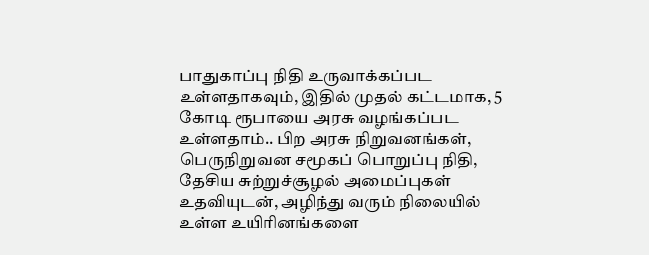பாதுகாப்பு நிதி உருவாக்கப்பட உள்ளதாகவும், இதில் முதல் கட்டமாக, 5 கோடி ரூபாயை அரசு வழங்கப்பட உள்ளதாம்.. பிற அரசு நிறுவனங்கள், பெருநிறுவன சமூகப் பொறுப்பு நிதி, தேசிய சுற்றுச்சூழல் அமைப்புகள் உதவியுடன், அழிந்து வரும் நிலையில் உள்ள உயிரினங்களை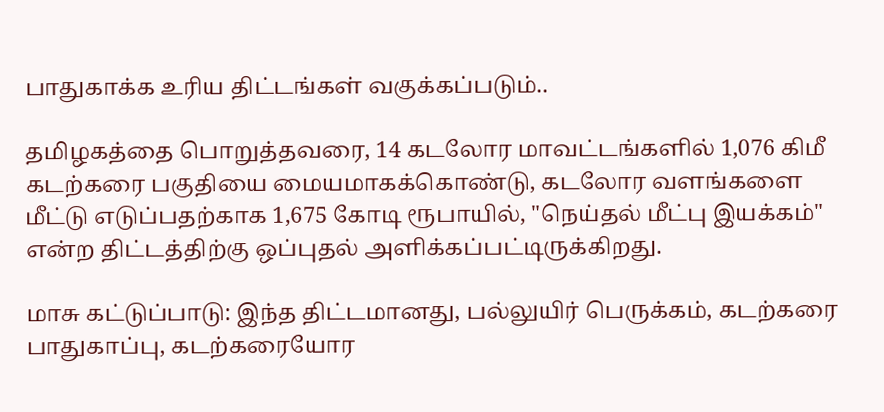பாதுகாக்க உரிய திட்டங்கள் வகுக்கப்படும்..

தமிழகத்தை பொறுத்தவரை, 14 கடலோர மாவட்டங்களில் 1,076 கிமீ கடற்கரை பகுதியை மையமாகக்கொண்டு, கடலோர வளங்களை மீட்டு எடுப்பதற்காக 1,675 கோடி ரூபாயில், "நெய்தல் மீட்பு இயக்கம்" என்ற திட்டத்திற்கு ஒப்புதல் அளிக்கப்பட்டிருக்கிறது.

மாசு கட்டுப்பாடு: இந்த திட்டமானது, பல்லுயிர் பெருக்கம், கடற்கரை பாதுகாப்பு, கடற்கரையோர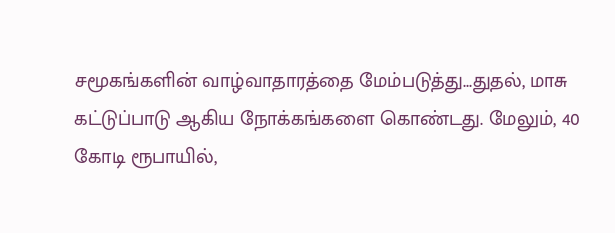சமூகங்களின் வாழ்வாதாரத்தை மேம்படுத்து...துதல், மாசு கட்டுப்பாடு ஆகிய நோக்கங்களை கொண்டது. மேலும், 40 கோடி ரூபாயில்,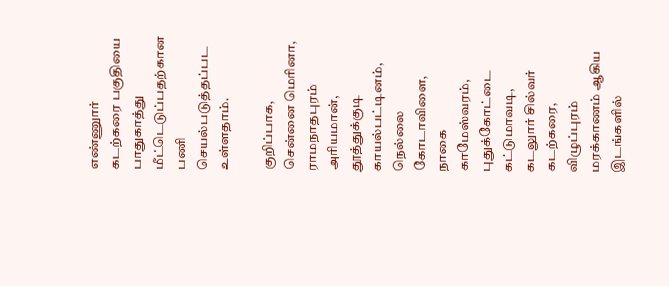எண்ணுார் கடற்கரை பகுதியை பாதுகாத்து மீட்டெடுப்பதற்கான பணி செயல்படுத்தப்பட உள்ளதாம்.

குறிப்பாக, சென்னை மெரினா, ராமநாதபுரம் அரியமான், தூத்துக்குடி காயல்பட்டினம், நெல்லை கோடாவிளை, நாகை காமேஸ்வரம், புதுக்கோட்டை கட்டுமாவடி, கடலுார் சில்வர் கடற்கரை, விழுப்புரம் மரக்காணம் ஆகிய இடங்களில்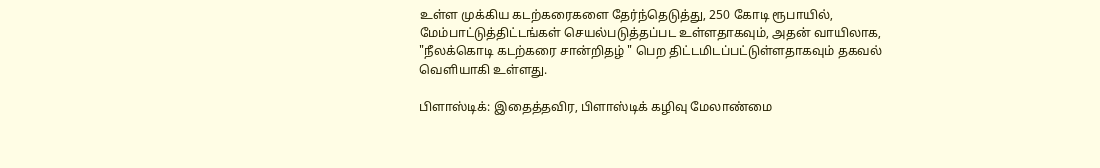உள்ள முக்கிய கடற்கரைகளை தேர்ந்தெடுத்து, 250 கோடி ரூபாயில், மேம்பாட்டுத்திட்டங்கள் செயல்படுத்தப்பட உள்ளதாகவும், அதன் வாயிலாக, "நீலக்கொடி கடற்கரை சான்றிதழ் " பெற திட்டமிடப்பட்டுள்ளதாகவும் தகவல் வெளியாகி உள்ளது.

பிளாஸ்டிக்: இதைத்தவிர, பிளாஸ்டிக் கழிவு மேலாண்மை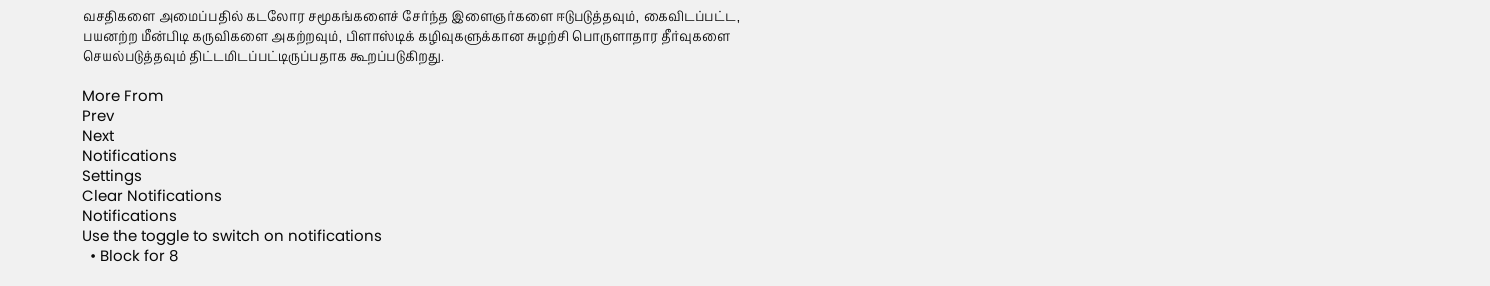வசதிகளை அமைப்பதில் கடலோர சமூகங்களைச் சேர்ந்த இளைஞர்களை ஈடுபடுத்தவும், கைவிடப்பட்ட, பயனற்ற மீன்பிடி கருவிகளை அகற்றவும், பிளாஸ்டிக் கழிவுகளுக்கான சுழற்சி பொருளாதார தீர்வுகளை செயல்படுத்தவும் திட்டமிடப்பட்டிருப்பதாக கூறப்படுகிறது.

More From
Prev
Next
Notifications
Settings
Clear Notifications
Notifications
Use the toggle to switch on notifications
  • Block for 8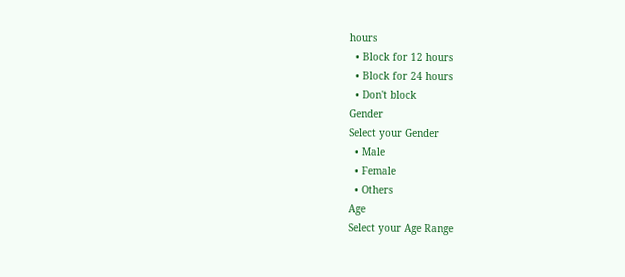hours
  • Block for 12 hours
  • Block for 24 hours
  • Don't block
Gender
Select your Gender
  • Male
  • Female
  • Others
Age
Select your Age Range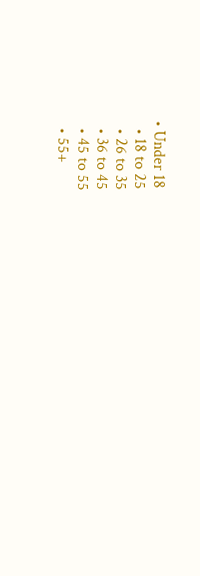• Under 18
  • 18 to 25
  • 26 to 35
  • 36 to 45
  • 45 to 55
  • 55+